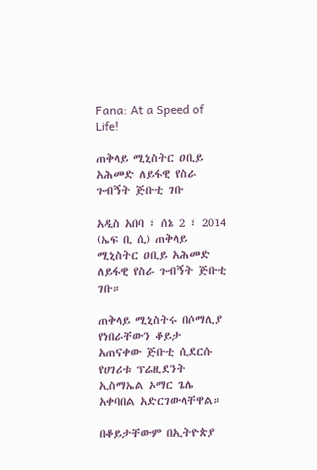Fana: At a Speed of Life!

ጠቅላይ ሚኒስትር ዐቢይ አሕመድ ለይፋዊ የስራ ጉብኝት ጅቡቲ ገቡ

አዲስ አበባ ፣ ሰኔ 2 ፣ 2014 (ኤፍ ቢ ሲ) ጠቅላይ ሚኒስትር ዐቢይ አሕመድ ለይፋዊ የስራ ጉብኝት ጅቡቲ ገቡ።

ጠቅላይ ሚኒስትሩ በሶማሊያ የነበራቸውን ቆይታ አጠናቀው ጅቡቲ ሲደርሱ የሀገሪቱ ፕሬዚደንት ኢስማኤል ኦማር ጌሌ አቀባበል አድርገውላቸዋል።

በቆይታቸውም በኢትዮጵያ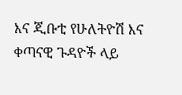እና ጂቡቲ የሁለትዮሽ እና ቀጣናዊ ጉዳዮች ላይ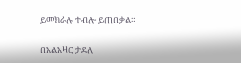ይመክራሉ ተብሎ ይጠበቃል።

በአልአዛር ታደለ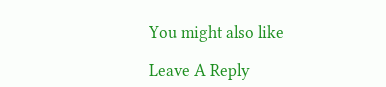You might also like

Leave A Reply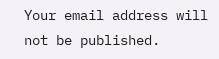Your email address will not be published.